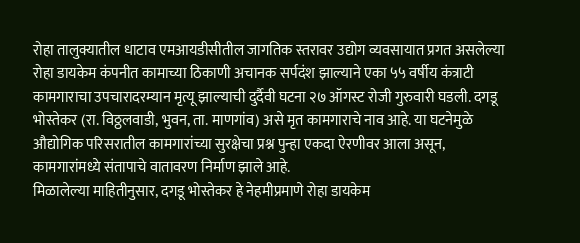रोहा तालुक्यातील धाटाव एमआयडीसीतील जागतिक स्तरावर उद्योग व्यवसायात प्रगत असलेल्या रोहा डायकेम कंपनीत कामाच्या ठिकाणी अचानक सर्पदंश झाल्याने एका ५५ वर्षीय कंत्राटी कामगाराचा उपचारादरम्यान मृत्यू झाल्याची दुर्दैवी घटना २७ ऑगस्ट रोजी गुरुवारी घडली. दगडू भोस्तेकर (रा. विठ्ठलवाडी, भुवन, ता. माणगांव) असे मृत कामगाराचे नाव आहे. या घटनेमुळे औद्योगिक परिसरातील कामगारांच्या सुरक्षेचा प्रश्न पुन्हा एकदा ऐरणीवर आला असून, कामगारांमध्ये संतापाचे वातावरण निर्माण झाले आहे.
मिळालेल्या माहितीनुसार, दगडू भोस्तेकर हे नेहमीप्रमाणे रोहा डायकेम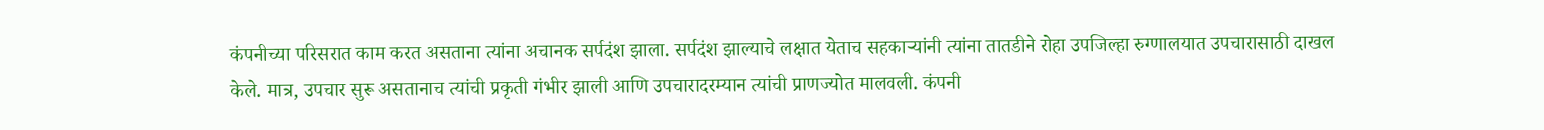कंपनीच्या परिसरात काम करत असताना त्यांना अचानक सर्पदंश झाला. सर्पदंश झाल्याचे लक्षात येताच सहकाऱ्यांनी त्यांना तातडीने रोहा उपजिल्हा रुग्णालयात उपचारासाठी दाखल केले. मात्र, उपचार सुरू असतानाच त्यांची प्रकृती गंभीर झाली आणि उपचारादरम्यान त्यांची प्राणज्योत मालवली. कंपनी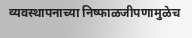व्यवस्थापनाच्या निष्फाळजीपणामुळेच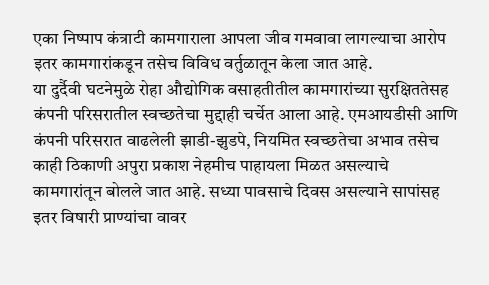एका निष्पाप कंत्राटी कामगाराला आपला जीव गमवावा लागल्याचा आरोप इतर कामगारांकडून तसेच विविध वर्तुळातून केला जात आहे.
या दुर्दैवी घटनेमुळे रोहा औद्योगिक वसाहतीतील कामगारांच्या सुरक्षिततेसह कंपनी परिसरातील स्वच्छतेचा मुद्दाही चर्चेत आला आहे. एमआयडीसी आणि कंपनी परिसरात वाढलेली झाडी-झुडपे, नियमित स्वच्छतेचा अभाव तसेच काही ठिकाणी अपुरा प्रकाश नेहमीच पाहायला मिळत असल्याचे कामगारांतून बोलले जात आहे. सध्या पावसाचे दिवस असल्याने सापांसह इतर विषारी प्राण्यांचा वावर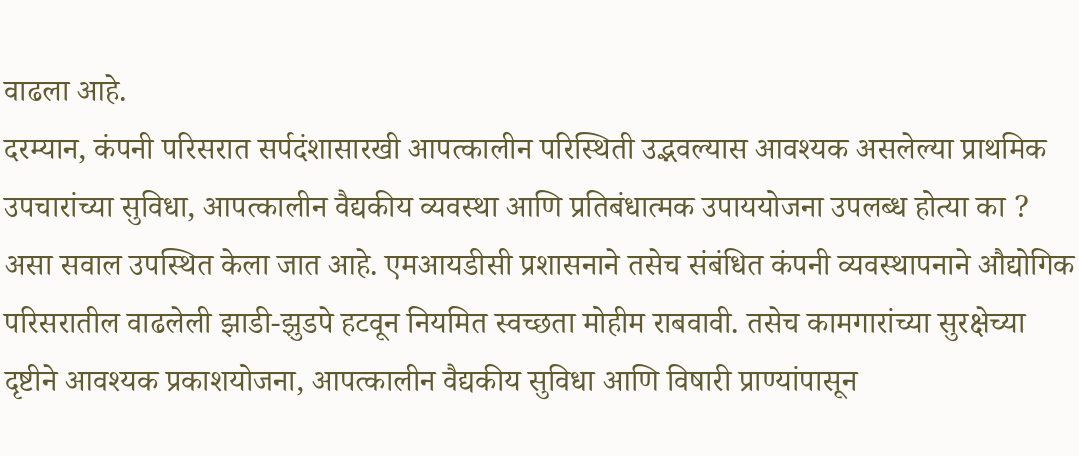वाढला आहे.
दरम्यान, कंपनी परिसरात सर्पदंशासारखी आपत्कालीन परिस्थिती उद्भवल्यास आवश्यक असलेल्या प्राथमिक उपचारांच्या सुविधा, आपत्कालीन वैद्यकीय व्यवस्था आणि प्रतिबंधात्मक उपाययोजना उपलब्ध होत्या का ? असा सवाल उपस्थित केला जात आहे. एमआयडीसी प्रशासनाने तसेच संबंधित कंपनी व्यवस्थापनाने औद्योगिक परिसरातील वाढलेली झाडी-झुडपे हटवून नियमित स्वच्छता मोहीम राबवावी. तसेच कामगारांच्या सुरक्षेच्या दृष्टीने आवश्यक प्रकाशयोजना, आपत्कालीन वैद्यकीय सुविधा आणि विषारी प्राण्यांपासून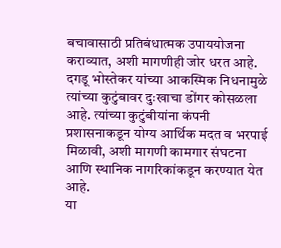बचावासाठी प्रतिबंधात्मक उपाययोजना कराव्यात, अशी मागणीही जोर धरत आहे.
दगडू भोस्तेकर यांच्या आकस्मिक निधनामुळे त्यांच्या कुटुंबावर दुःखाचा डोंगर कोसळला आहे. त्यांच्या कुटुंबीयांना कंपनी प्रशासनाकडून योग्य आर्थिक मदत व भरपाई मिळावी, अशी मागणी कामगार संघटना आणि स्थानिक नागरिकांकडून करण्यात येत आहे.
या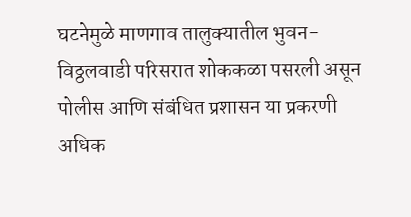घटनेमुळे माणगाव तालुक्यातील भुवन-विठ्ठलवाडी परिसरात शोककळा पसरली असून पोलीस आणि संबंधित प्रशासन या प्रकरणी अधिक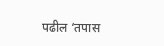पढील ‘तपास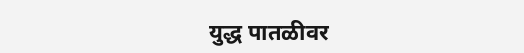युद्ध पातळीवर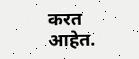करत आहेत.